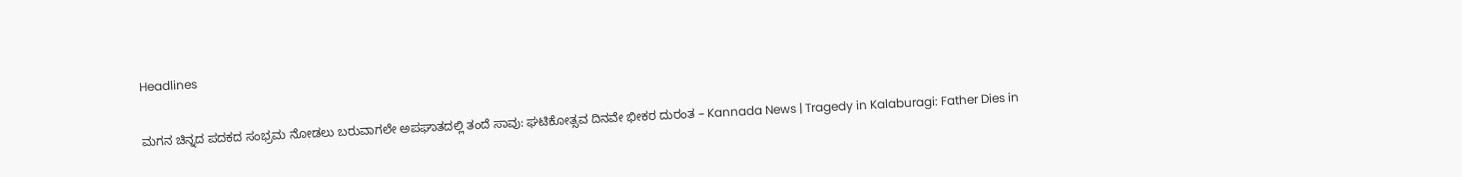Headlines

ಮಗನ ಚಿನ್ನದ ಪದಕದ ಸಂಭ್ರಮ ನೋಡಲು ಬರುವಾಗಲೇ ಅಪಘಾತದಲ್ಲಿ ತಂದೆ ಸಾವು: ಘಟಿಕೋತ್ಸವ ದಿನವೇ ಭೀಕರ ದುರಂತ – Kannada News | Tragedy in Kalaburagi: Father Dies in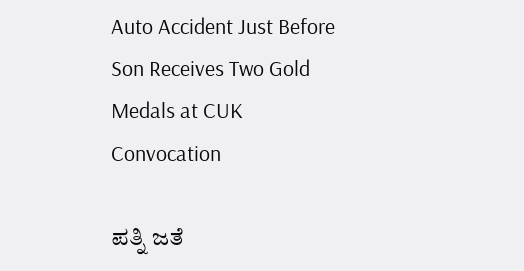Auto Accident Just Before Son Receives Two Gold Medals at CUK Convocation

ಪತ್ನಿ ಜತೆ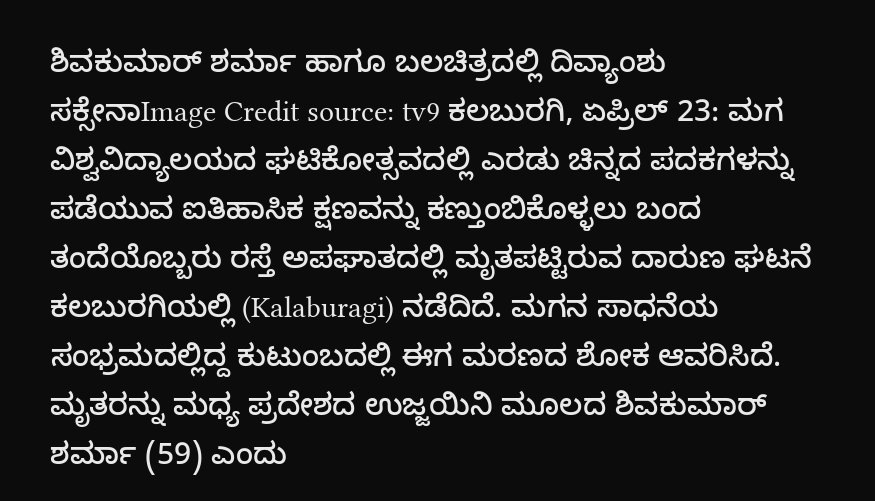ಶಿವಕುಮಾರ್ ಶರ್ಮಾ ಹಾಗೂ ಬಲಚಿತ್ರದಲ್ಲಿ ದಿವ್ಯಾಂಶು ಸಕ್ಸೇನಾImage Credit source: tv9 ಕಲಬುರಗಿ, ಏಪ್ರಿಲ್ 23: ಮಗ ವಿಶ್ವವಿದ್ಯಾಲಯದ ಘಟಿಕೋತ್ಸವದಲ್ಲಿ ಎರಡು ಚಿನ್ನದ ಪದಕಗಳನ್ನು ಪಡೆಯುವ ಐತಿಹಾಸಿಕ ಕ್ಷಣವನ್ನು ಕಣ್ತುಂಬಿಕೊಳ್ಳಲು ಬಂದ ತಂದೆಯೊಬ್ಬರು ರಸ್ತೆ ಅಪಘಾತದಲ್ಲಿ ಮೃತಪಟ್ಟಿರುವ ದಾರುಣ ಘಟನೆ ಕಲಬುರಗಿಯಲ್ಲಿ (Kalaburagi) ನಡೆದಿದೆ. ಮಗನ ಸಾಧನೆಯ ಸಂಭ್ರಮದಲ್ಲಿದ್ದ ಕುಟುಂಬದಲ್ಲಿ ಈಗ ಮರಣದ ಶೋಕ ಆವರಿಸಿದೆ. ಮೃತರನ್ನು ಮಧ್ಯ ಪ್ರದೇಶದ ಉಜ್ಜಯಿನಿ ಮೂಲದ ಶಿವಕುಮಾರ್ ಶರ್ಮಾ (59) ಎಂದು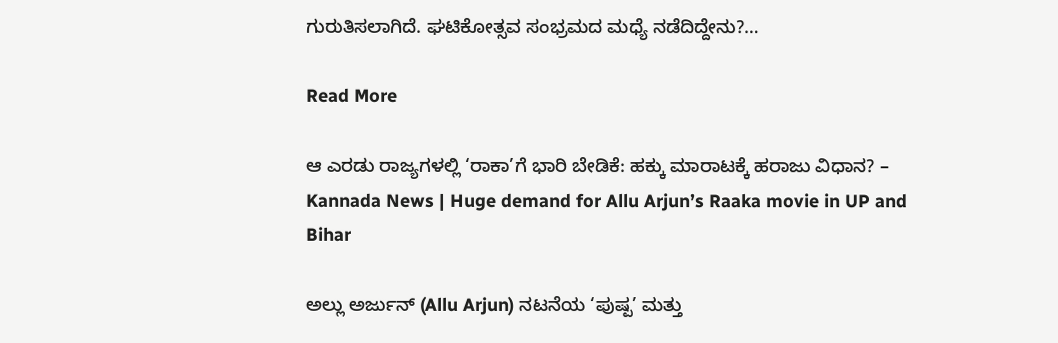ಗುರುತಿಸಲಾಗಿದೆ. ಘಟಿಕೋತ್ಸವ ಸಂಭ್ರಮದ ಮಧ್ಯೆ ನಡೆದಿದ್ದೇನು?…

Read More

ಆ ಎರಡು ರಾಜ್ಯಗಳಲ್ಲಿ ‘ರಾಕಾ’ಗೆ ಭಾರಿ ಬೇಡಿಕೆ: ಹಕ್ಕು ಮಾರಾಟಕ್ಕೆ ಹರಾಜು ವಿಧಾನ? – Kannada News | Huge demand for Allu Arjun’s Raaka movie in UP and Bihar

ಅಲ್ಲು ಅರ್ಜುನ್ (Allu Arjun) ನಟನೆಯ ‘ಪುಷ್ಪ’ ಮತ್ತು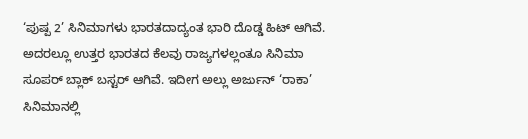‘ಪುಷ್ಪ 2’ ಸಿನಿಮಾಗಳು ಭಾರತದಾದ್ಯಂತ ಭಾರಿ ದೊಡ್ಡ ಹಿಟ್ ಆಗಿವೆ. ಅದರಲ್ಲೂ ಉತ್ತರ ಭಾರತದ ಕೆಲವು ರಾಜ್ಯಗಳಲ್ಲಂತೂ ಸಿನಿಮಾ ಸೂಪರ್ ಬ್ಲಾಕ್ ಬಸ್ಟರ್ ಆಗಿವೆ. ಇದೀಗ ಅಲ್ಲು ಅರ್ಜುನ್ ‘ರಾಕಾ’ ಸಿನಿಮಾನಲ್ಲಿ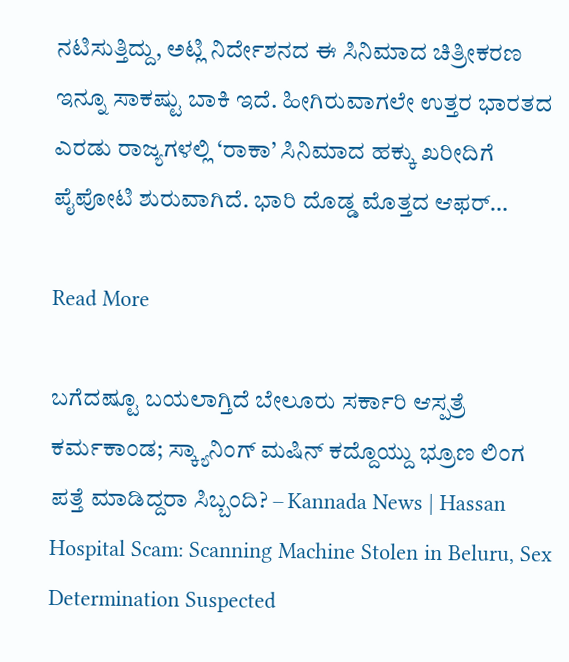ನಟಿಸುತ್ತಿದ್ದು, ಅಟ್ಲಿ ನಿರ್ದೇಶನದ ಈ ಸಿನಿಮಾದ ಚಿತ್ರೀಕರಣ ಇನ್ನೂ ಸಾಕಷ್ಟು ಬಾಕಿ ಇದೆ. ಹೀಗಿರುವಾಗಲೇ ಉತ್ತರ ಭಾರತದ ಎರಡು ರಾಜ್ಯಗಳಲ್ಲಿ ‘ರಾಕಾ’ ಸಿನಿಮಾದ ಹಕ್ಕು ಖರೀದಿಗೆ ಪೈಪೋಟಿ ಶುರುವಾಗಿದೆ. ಭಾರಿ ದೊಡ್ಡ ಮೊತ್ತದ ಆಫರ್…

Read More

ಬಗೆದಷ್ಟೂ ಬಯಲಾಗ್ತಿದೆ ಬೇಲೂರು ಸರ್ಕಾರಿ ಆಸ್ಪತ್ರೆ ಕರ್ಮಕಾಂಡ; ಸ್ಕ್ಯಾನಿಂಗ್ ಮಷಿನ್ ಕದ್ದೊಯ್ದು ಭ್ರೂಣ ಲಿಂಗ ಪತ್ತೆ ಮಾಡಿದ್ದರಾ ಸಿಬ್ಬಂದಿ? – Kannada News | Hassan Hospital Scam: Scanning Machine Stolen in Beluru, Sex Determination Suspected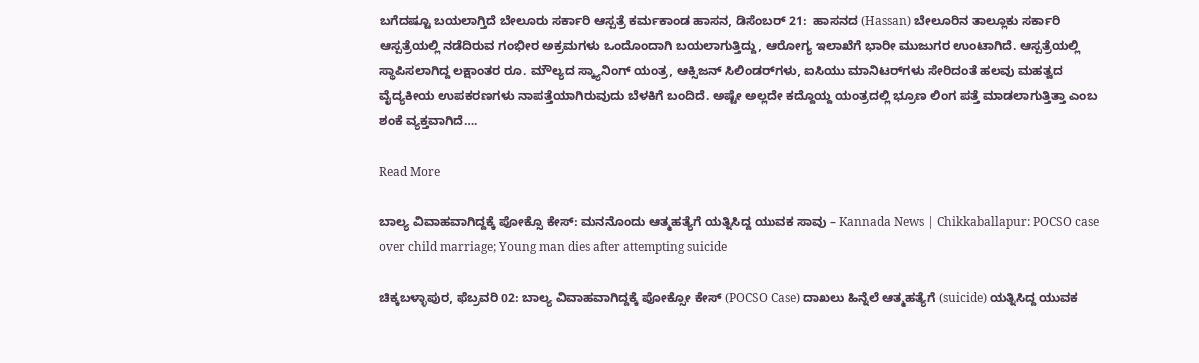ಬಗೆದಷ್ಟೂ ಬಯಲಾಗ್ತಿದೆ ಬೇಲೂರು ಸರ್ಕಾರಿ ಆಸ್ಪತ್ರೆ ಕರ್ಮಕಾಂಡ ಹಾಸನ, ಡಿಸೆಂಬರ್ 21:  ಹಾಸನದ (Hassan) ಬೇಲೂರಿನ ತಾಲ್ಲೂಕು ಸರ್ಕಾರಿ ಆಸ್ಪತ್ರೆಯಲ್ಲಿ ನಡೆದಿರುವ ಗಂಭೀರ ಅಕ್ರಮಗಳು ಒಂದೊಂದಾಗಿ ಬಯಲಾಗುತ್ತಿದ್ದು, ಆರೋಗ್ಯ ಇಲಾಖೆಗೆ ಭಾರೀ ಮುಜುಗರ ಉಂಟಾಗಿದೆ. ಆಸ್ಪತ್ರೆಯಲ್ಲಿ ಸ್ಥಾಪಿಸಲಾಗಿದ್ದ ಲಕ್ಷಾಂತರ ರೂ. ಮೌಲ್ಯದ ಸ್ಕ್ಯಾನಿಂಗ್ ಯಂತ್ರ, ಆಕ್ಸಿಜನ್ ಸಿಲಿಂಡರ್‌ಗಳು, ಐಸಿಯು ಮಾನಿಟರ್‌ಗಳು ಸೇರಿದಂತೆ ಹಲವು ಮಹತ್ವದ ವೈದ್ಯಕೀಯ ಉಪಕರಣಗಳು ನಾಪತ್ತೆಯಾಗಿರುವುದು ಬೆಳಕಿಗೆ ಬಂದಿದೆ. ಅಷ್ಟೇ ಅಲ್ಲದೇ ಕದ್ದೊಯ್ದ ಯಂತ್ರದಲ್ಲಿ ಭ್ರೂಣ ಲಿಂಗ ಪತ್ತೆ ಮಾಡಲಾಗುತ್ತಿತ್ತಾ ಎಂಬ ಶಂಕೆ ವ್ಯಕ್ತವಾಗಿದೆ….

Read More

ಬಾಲ್ಯ ವಿವಾಹವಾಗಿದ್ದಕ್ಕೆ ಪೋಕ್ಸೊ ಕೇಸ್: ಮನನೊಂದು ಆತ್ಮಹತ್ಯೆಗೆ ಯತ್ನಿಸಿದ್ದ ಯುವಕ ಸಾವು – Kannada News | Chikkaballapur: POCSO case over child marriage; Young man dies after attempting suicide

ಚಿಕ್ಕಬಳ್ಳಾಪುರ, ಫೆಬ್ರವರಿ 02: ಬಾಲ್ಯ ವಿವಾಹವಾಗಿದ್ದಕ್ಕೆ ಪೋಕ್ಸೋ ಕೇಸ್ (POCSO Case) ದಾಖಲು ಹಿನ್ನೆಲೆ ಆತ್ಮಹತ್ಯೆಗೆ (suicide) ಯತ್ನಿಸಿದ್ದ ಯುವಕ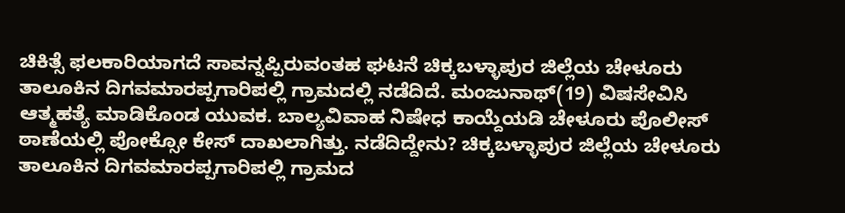ಚಿಕಿತ್ಸೆ ಫಲಕಾರಿಯಾಗದೆ ಸಾವನ್ನಪ್ಪಿರುವಂತಹ ಘಟನೆ ಚಿಕ್ಕಬಳ್ಳಾಪುರ ಜಿಲ್ಲೆಯ ಚೇಳೂರು ತಾಲೂಕಿನ ದಿಗವಮಾರಪ್ಪಗಾರಿಪಲ್ಲಿ ಗ್ರಾಮದಲ್ಲಿ ನಡೆದಿದೆ. ಮಂಜುನಾಥ್(19) ವಿಷಸೇವಿಸಿ ಆತ್ಮಹತ್ಯೆ ಮಾಡಿಕೊಂಡ ಯುವಕ. ಬಾಲ್ಯವಿವಾಹ ನಿಷೇಧ ಕಾಯ್ದೆಯಡಿ ಚೇಳೂರು ಪೊಲೀಸ್ ಠಾಣೆಯಲ್ಲಿ ಪೋಕ್ಸೋ ಕೇಸ್ ದಾಖಲಾಗಿತ್ತು. ನಡೆದಿದ್ದೇನು? ಚಿಕ್ಕಬಳ್ಳಾಪುರ ಜಿಲ್ಲೆಯ ಚೇಳೂರು ತಾಲೂಕಿನ ದಿಗವಮಾರಪ್ಪಗಾರಿಪಲ್ಲಿ ಗ್ರಾಮದ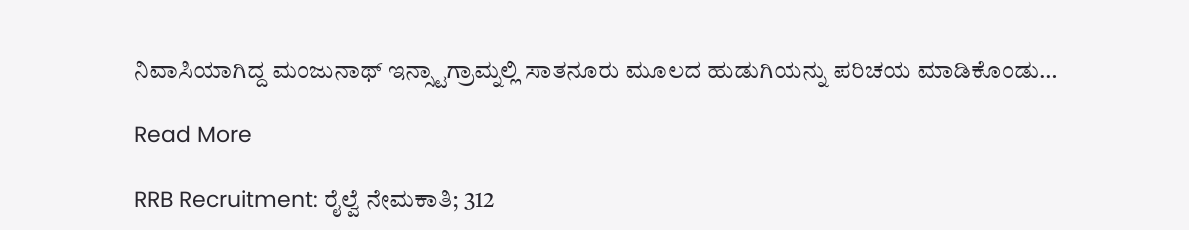ನಿವಾಸಿಯಾಗಿದ್ದ ಮಂಜುನಾಥ್ ಇನ್ಸ್ಟಾಗ್ರಾಮ್ನಲ್ಲಿ ಸಾತನೂರು ಮೂಲದ ಹುಡುಗಿಯನ್ನು ಪರಿಚಯ ಮಾಡಿಕೊಂಡು…

Read More

RRB Recruitment: ರೈಲ್ವೆ ನೇಮಕಾತಿ; 312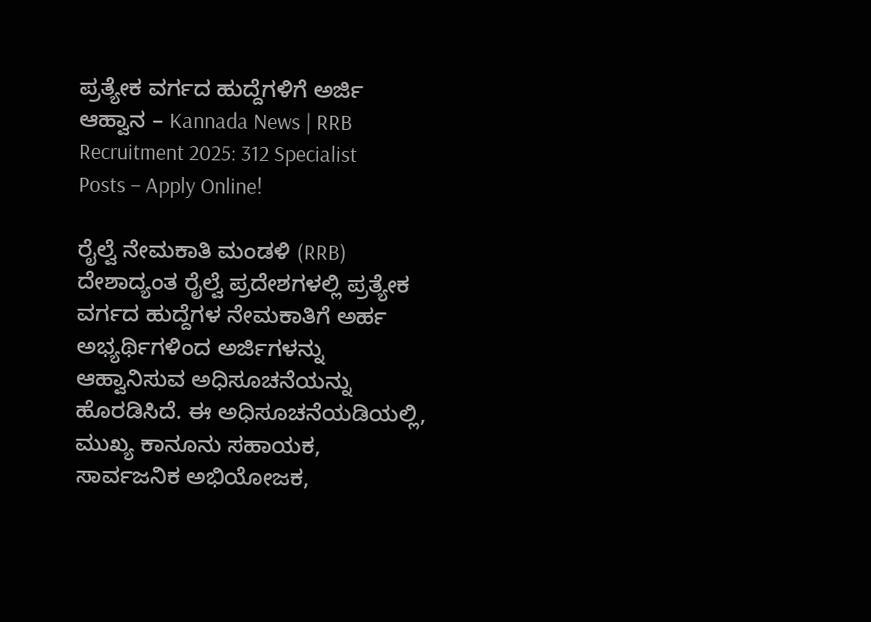ಪ್ರತ್ಯೇಕ ವರ್ಗದ ಹುದ್ದೆಗಳಿಗೆ ಅರ್ಜಿ ಆಹ್ವಾನ – Kannada News | RRB Recruitment 2025: 312 Specialist Posts – Apply Online!

ರೈಲ್ವೆ ನೇಮಕಾತಿ ಮಂಡಳಿ (RRB) ದೇಶಾದ್ಯಂತ ರೈಲ್ವೆ ಪ್ರದೇಶಗಳಲ್ಲಿ ಪ್ರತ್ಯೇಕ ವರ್ಗದ ಹುದ್ದೆಗಳ ನೇಮಕಾತಿಗೆ ಅರ್ಹ ಅಭ್ಯರ್ಥಿಗಳಿಂದ ಅರ್ಜಿಗಳನ್ನು ಆಹ್ವಾನಿಸುವ ಅಧಿಸೂಚನೆಯನ್ನು ಹೊರಡಿಸಿದೆ. ಈ ಅಧಿಸೂಚನೆಯಡಿಯಲ್ಲಿ, ಮುಖ್ಯ ಕಾನೂನು ಸಹಾಯಕ, ಸಾರ್ವಜನಿಕ ಅಭಿಯೋಜಕ,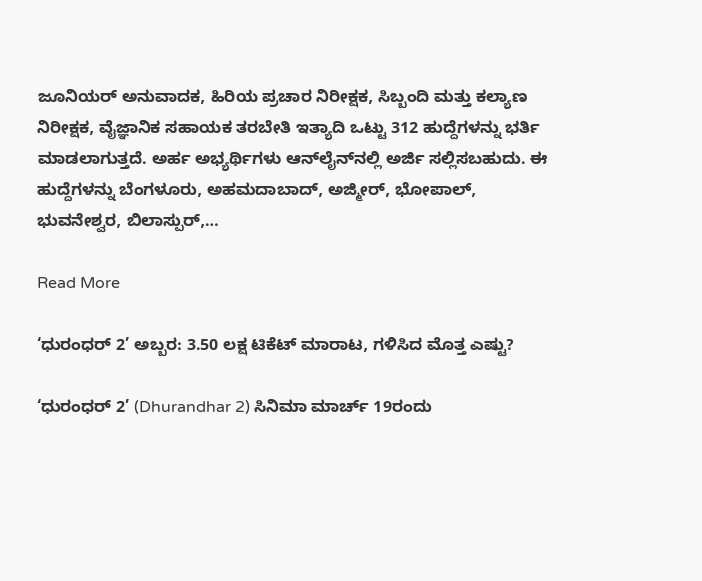ಜೂನಿಯರ್ ಅನುವಾದಕ, ಹಿರಿಯ ಪ್ರಚಾರ ನಿರೀಕ್ಷಕ, ಸಿಬ್ಬಂದಿ ಮತ್ತು ಕಲ್ಯಾಣ ನಿರೀಕ್ಷಕ, ವೈಜ್ಞಾನಿಕ ಸಹಾಯಕ ತರಬೇತಿ ಇತ್ಯಾದಿ ಒಟ್ಟು 312 ಹುದ್ದೆಗಳನ್ನು ಭರ್ತಿ ಮಾಡಲಾಗುತ್ತದೆ. ಅರ್ಹ ಅಭ್ಯರ್ಥಿಗಳು ಆನ್‌ಲೈನ್‌ನಲ್ಲಿ ಅರ್ಜಿ ಸಲ್ಲಿಸಬಹುದು. ಈ ಹುದ್ದೆಗಳನ್ನು ಬೆಂಗಳೂರು, ಅಹಮದಾಬಾದ್, ಅಜ್ಮೀರ್, ಭೋಪಾಲ್, ಭುವನೇಶ್ವರ, ಬಿಲಾಸ್ಪುರ್,…

Read More

‘ಧುರಂಧರ್ 2’ ಅಬ್ಬರ: 3.50 ಲಕ್ಷ ಟಿಕೆಟ್ ಮಾರಾಟ, ಗಳಿಸಿದ ಮೊತ್ತ ಎಷ್ಟು?

‘ಧುರಂಧರ್ 2’ (Dhurandhar 2) ಸಿನಿಮಾ ಮಾರ್ಚ್ 19ರಂದು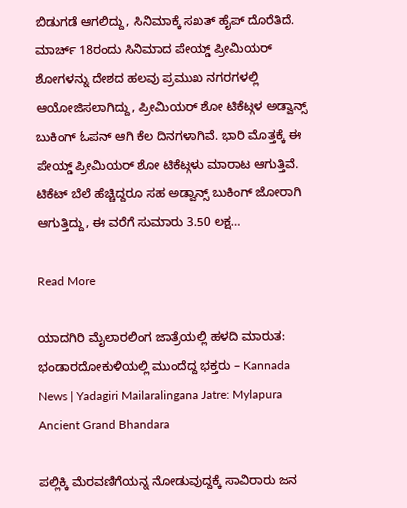ಬಿಡುಗಡೆ ಆಗಲಿದ್ದು, ಸಿನಿಮಾಕ್ಕೆ ಸಖತ್ ಹೈಪ್ ದೊರೆತಿದೆ. ಮಾರ್ಚ್ 18ರಂದು ಸಿನಿಮಾದ ಪೇಯ್ಡ್ ಪ್ರೀಮಿಯರ್ ಶೋಗಳನ್ನು ದೇಶದ ಹಲವು ಪ್ರಮುಖ ನಗರಗಳಲ್ಲಿ ಆಯೋಜಿಸಲಾಗಿದ್ದು, ಪ್ರೀಮಿಯರ್ ಶೋ ಟಿಕೆಟ್ಗಳ ಅಡ್ವಾನ್ಸ್ ಬುಕಿಂಗ್ ಓಪನ್ ಆಗಿ ಕೆಲ ದಿನಗಳಾಗಿವೆ. ಭಾರಿ ಮೊತ್ತಕ್ಕೆ ಈ ಪೇಯ್ಡ್ ಪ್ರೀಮಿಯರ್ ಶೋ ಟಿಕೆಟ್ಗಳು ಮಾರಾಟ ಆಗುತ್ತಿವೆ. ಟಿಕೆಟ್ ಬೆಲೆ ಹೆಚ್ಚಿದ್ದರೂ ಸಹ ಅಡ್ವಾನ್ಸ್ ಬುಕಿಂಗ್ ಜೋರಾಗಿ ಆಗುತ್ತಿದ್ದು, ಈ ವರೆಗೆ ಸುಮಾರು 3.50 ಲಕ್ಷ…

Read More

ಯಾದಗಿರಿ ಮೈಲಾರಲಿಂಗ ಜಾತ್ರೆಯಲ್ಲಿ ಹಳದಿ ಮಾರುತ: ಭಂಡಾರದೋಕುಳಿಯಲ್ಲಿ ಮುಂದೆದ್ದ ಭಕ್ತರು – Kannada News | Yadagiri Mailaralingana Jatre: Mylapura Ancient Grand Bhandara

ಪಲ್ಲಿಕ್ಕಿ ಮೆರವಣಿಗೆಯನ್ನ ನೋಡುವುದ್ದಕ್ಕೆ ಸಾವಿರಾರು ಜನ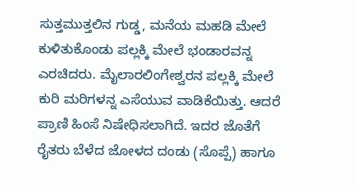ಸುತ್ತಮುತ್ತಲಿನ ಗುಡ್ಡ, ಮನೆಯ ಮಹಡಿ ಮೇಲೆ ಕುಳಿತುಕೊಂಡು ಪಲ್ಲಕ್ಕಿ ಮೇಲೆ ಭಂಡಾರವನ್ನ ಎರಚಿದರು. ಮೈಲಾರಲಿಂಗೇಶ್ವರನ ಪಲ್ಲಕ್ಕಿ ಮೇಲೆ ಕುರಿ ಮರಿಗಳನ್ನ ಎಸೆಯುವ ವಾಡಿಕೆಯಿತ್ತು. ಆದರೆ ಪ್ರಾಣಿ ಹಿಂಸೆ ನಿಷೇಧಿಸಲಾಗಿದೆ. ಇದರ ಜೊತೆಗೆ ರೈತರು ಬೆಳೆದ ಜೋಳದ ದಂಡು (ಸೊಪ್ಪೆ) ಹಾಗೂ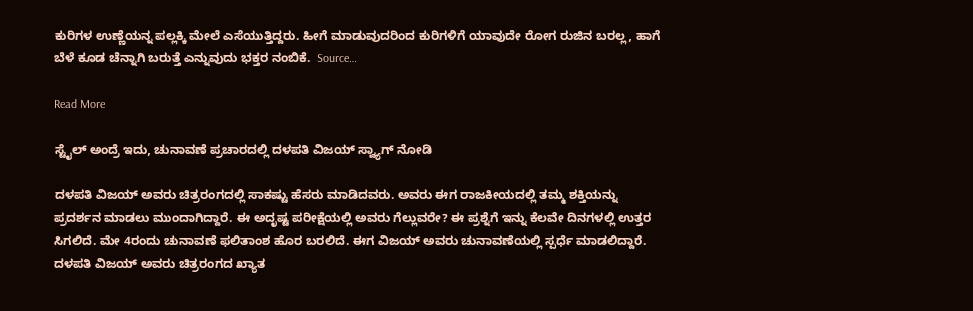ಕುರಿಗಳ ಉಣ್ಣೆಯನ್ನ ಪಲ್ಲಕ್ಕಿ ಮೇಲೆ ಎಸೆಯುತ್ತಿದ್ದರು. ಹೀಗೆ ಮಾಡುವುದರಿಂದ ಕುರಿಗಳಿಗೆ ಯಾವುದೇ ರೋಗ ರುಜಿನ ಬರಲ್ಲ, ಹಾಗೆ ಬೆಳೆ ಕೂಡ ಚೆನ್ನಾಗಿ ಬರುತ್ತೆ ಎನ್ನುವುದು ಭಕ್ತರ ನಂಬಿಕೆ.  Source…

Read More

ಸ್ಟೈಲ್ ಅಂದ್ರೆ ಇದು, ಚುನಾವಣೆ ಪ್ರಚಾರದಲ್ಲಿ ದಳಪತಿ ವಿಜಯ್ ಸ್ವ್ಯಾಗ್ ನೋಡಿ

ದಳಪತಿ ವಿಜಯ್ ಅವರು ಚಿತ್ರರಂಗದಲ್ಲಿ ಸಾಕಷ್ಟು ಹೆಸರು ಮಾಡಿದವರು. ಅವರು ಈಗ ರಾಜಕೀಯದಲ್ಲಿ ತಮ್ಮ ಶಕ್ತಿಯನ್ನು ಪ್ರದರ್ಶನ ಮಾಡಲು ಮುಂದಾಗಿದ್ದಾರೆ. ಈ ಅದೃಷ್ಟ ಪರೀಕ್ಷೆಯಲ್ಲಿ ಅವರು ಗೆಲ್ಲುವರೇ? ಈ ಪ್ರಶ್ನೆಗೆ ಇನ್ನು ಕೆಲವೇ ದಿನಗಳಲ್ಲಿ ಉತ್ತರ ಸಿಗಲಿದೆ. ಮೇ 4ರಂದು ಚುನಾವಣೆ ಫಲಿತಾಂಶ ಹೊರ ಬರಲಿದೆ. ಈಗ ವಿಜಯ್ ಅವರು ಚುನಾವಣೆಯಲ್ಲಿ ಸ್ಪರ್ಧೆ ಮಾಡಲಿದ್ದಾರೆ. ದಳಪತಿ ವಿಜಯ್ ಅವರು ಚಿತ್ರರಂಗದ ಖ್ಯಾತ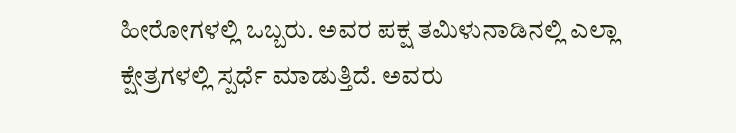ಹೀರೋಗಳಲ್ಲಿ ಒಬ್ಬರು. ಅವರ ಪಕ್ಷ ತಮಿಳುನಾಡಿನಲ್ಲಿ ಎಲ್ಲಾ ಕ್ಷೇತ್ರಗಳಲ್ಲಿ ಸ್ಪರ್ಧೆ ಮಾಡುತ್ತಿದೆ. ಅವರು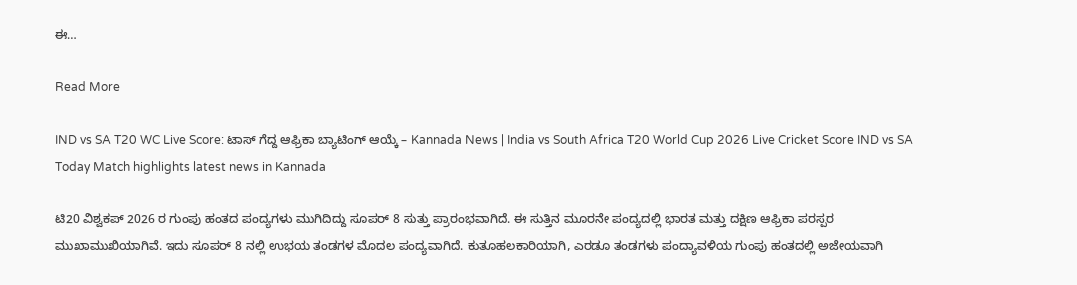ಈ…

Read More

IND vs SA T20 WC Live Score: ಟಾಸ್ ಗೆದ್ದ ಆಫ್ರಿಕಾ ಬ್ಯಾಟಿಂಗ್ ಆಯ್ಕೆ – Kannada News | India vs South Africa T20 World Cup 2026 Live Cricket Score IND vs SA Today Match highlights latest news in Kannada

ಟಿ20 ವಿಶ್ವಕಪ್ 2026 ರ ಗುಂಪು ಹಂತದ ಪಂದ್ಯಗಳು ಮುಗಿದಿದ್ದು ಸೂಪರ್ 8 ಸುತ್ತು ಪ್ರಾರಂಭವಾಗಿದೆ. ಈ ಸುತ್ತಿನ ಮೂರನೇ ಪಂದ್ಯದಲ್ಲಿ ಭಾರತ ಮತ್ತು ದಕ್ಷಿಣ ಆಫ್ರಿಕಾ ಪರಸ್ಪರ ಮುಖಾಮುಖಿಯಾಗಿವೆ. ಇದು ಸೂಪರ್ 8 ನಲ್ಲಿ ಉಭಯ ತಂಡಗಳ ಮೊದಲ ಪಂದ್ಯವಾಗಿದೆ. ಕುತೂಹಲಕಾರಿಯಾಗಿ, ಎರಡೂ ತಂಡಗಳು ಪಂದ್ಯಾವಳಿಯ ಗುಂಪು ಹಂತದಲ್ಲಿ ಅಜೇಯವಾಗಿ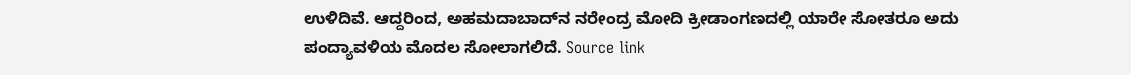ಉಳಿದಿವೆ. ಆದ್ದರಿಂದ, ಅಹಮದಾಬಾದ್‌ನ ನರೇಂದ್ರ ಮೋದಿ ಕ್ರೀಡಾಂಗಣದಲ್ಲಿ ಯಾರೇ ಸೋತರೂ ಅದು ಪಂದ್ಯಾವಳಿಯ ಮೊದಲ ಸೋಲಾಗಲಿದೆ. Source link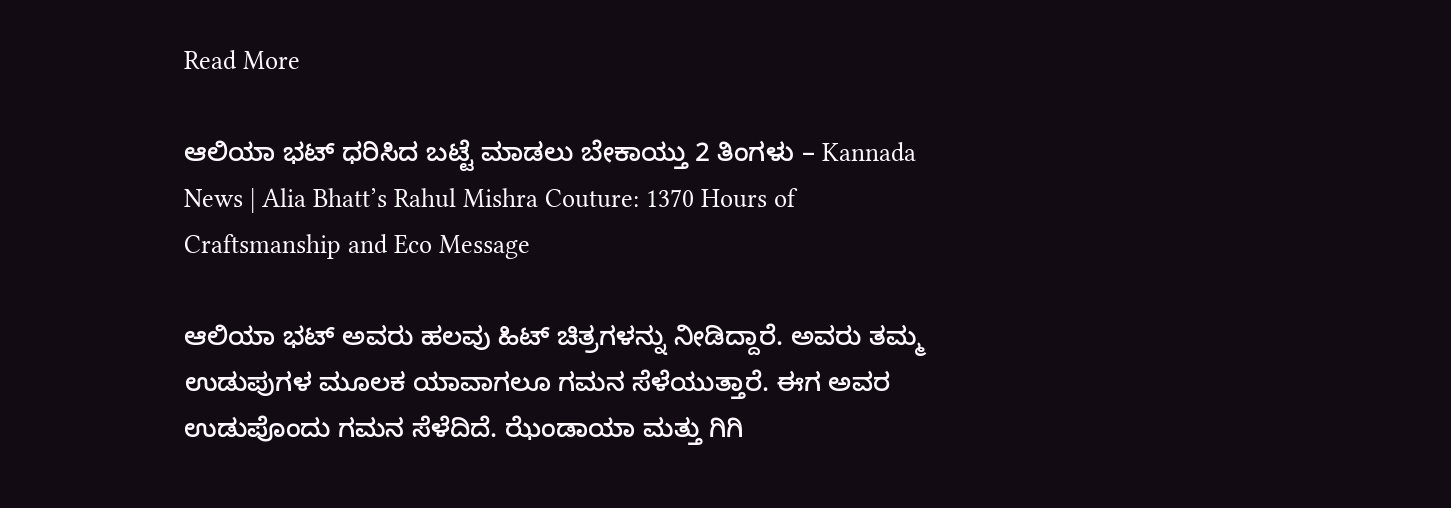Read More

ಆಲಿಯಾ ಭಟ್ ಧರಿಸಿದ ಬಟ್ಟೆ ಮಾಡಲು ಬೇಕಾಯ್ತು 2 ತಿಂಗಳು – Kannada News | Alia Bhatt’s Rahul Mishra Couture: 1370 Hours of Craftsmanship and Eco Message

ಆಲಿಯಾ ಭಟ್ ಅವರು ಹಲವು ಹಿಟ್ ಚಿತ್ರಗಳನ್ನು ನೀಡಿದ್ದಾರೆ. ಅವರು ತಮ್ಮ ಉಡುಪುಗಳ ಮೂಲಕ ಯಾವಾಗಲೂ ಗಮನ ಸೆಳೆಯುತ್ತಾರೆ. ಈಗ ಅವರ ಉಡುಪೊಂದು ಗಮನ ಸೆಳೆದಿದೆ. ಝೆಂಡಾಯಾ ಮತ್ತು ಗಿಗಿ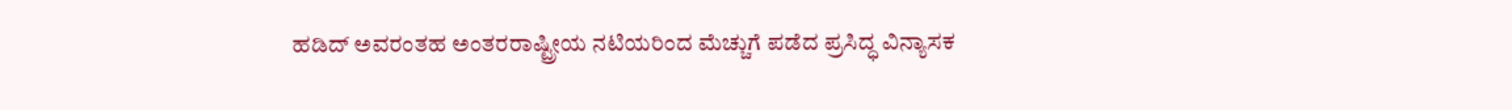ಹಡಿದ್ ಅವರಂತಹ ಅಂತರರಾಷ್ಟ್ರೀಯ ನಟಿಯರಿಂದ ಮೆಚ್ಚುಗೆ ಪಡೆದ ಪ್ರಸಿದ್ಧ ವಿನ್ಯಾಸಕ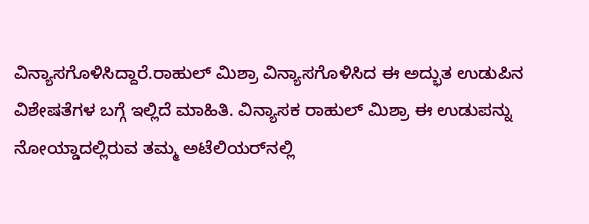ವಿನ್ಯಾಸಗೊಳಿಸಿದ್ದಾರೆ.ರಾಹುಲ್ ಮಿಶ್ರಾ ವಿನ್ಯಾಸಗೊಳಿಸಿದ ಈ ಅದ್ಭುತ ಉಡುಪಿನ ವಿಶೇಷತೆಗಳ ಬಗ್ಗೆ ಇಲ್ಲಿದೆ ಮಾಹಿತಿ. ವಿನ್ಯಾಸಕ ರಾಹುಲ್ ಮಿಶ್ರಾ ಈ ಉಡುಪನ್ನು ನೋಯ್ಡಾದಲ್ಲಿರುವ ತಮ್ಮ ಅಟೆಲಿಯರ್‌ನಲ್ಲಿ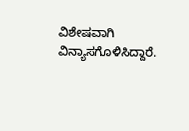ವಿಶೇಷವಾಗಿ ವಿನ್ಯಾಸಗೊಳಿಸಿದ್ದಾರೆ.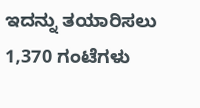ಇದನ್ನು ತಯಾರಿಸಲು 1,370 ಗಂಟೆಗಳು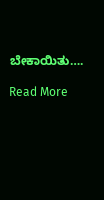ಬೇಕಾಯಿತು….

Read More